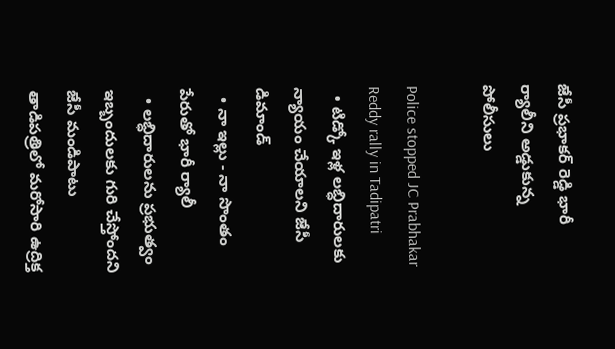జేసీ ప్రభాకర్ రెడ్డి భారీ ర్యాలీని అడ్డుకున్న పోలీసులు

Police stopped JC Prabhakar Reddy rally in Tadipatri
  • టిడ్కో ఇళ్ల లబ్ధిదారులకు న్యాయం చేయాలని జేసీ డిమాండ్
  • నా ఇల్లు - నా సొంతం పేరుతో భారీ ర్యాలీ
  • లబ్ధిదారులను ప్రభుత్వం ఇబ్బందులకు గురి చేస్తోందని జేసీ మండిపాటు
తాడిపత్రిలో మరోసారి ఉద్రిక్త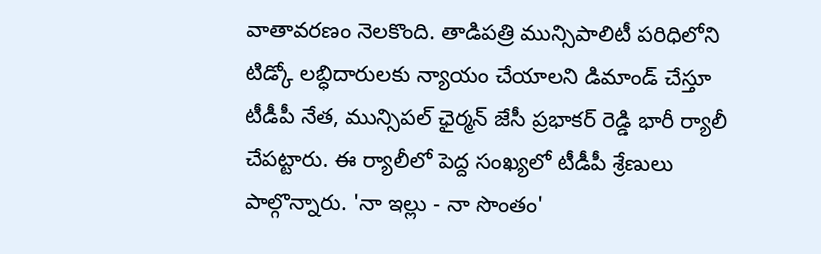వాతావరణం నెలకొంది. తాడిపత్రి మున్సిపాలిటీ పరిధిలోని టిడ్కో లబ్ధిదారులకు న్యాయం చేయాలని డిమాండ్ చేస్తూ టీడీపీ నేత, మున్సిపల్ ఛైర్మన్ జేసీ ప్రభాకర్ రెడ్డి భారీ ర్యాలీ చేపట్టారు. ఈ ర్యాలీలో పెద్ద సంఖ్యలో టీడీపీ శ్రేణులు పాల్గొన్నారు. 'నా ఇల్లు - నా సొంతం'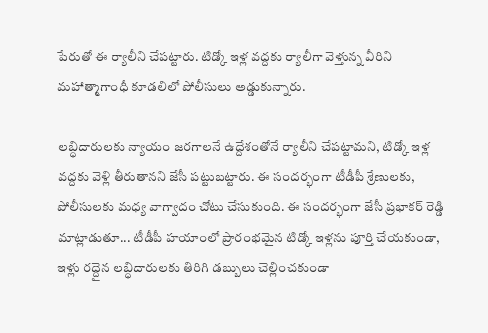పేరుతో ఈ ర్యాలీని చేపట్టారు. టిడ్కో ఇళ్ల వద్దకు ర్యాలీగా వెళ్తున్న వీరిని మహాత్మాగాంధీ కూడలిలో పోలీసులు అడ్డుకున్నారు.

లబ్ధిదారులకు న్యాయం జరగాలనే ఉద్దేశంతోనే ర్యాలీని చేపట్టామని, టిడ్కో ఇళ్ల వద్దకు వెళ్లి తీరుతానని జేసీ పట్టుబట్టారు. ఈ సందర్భంగా టీడీపీ శ్రేణులకు, పోలీసులకు మధ్య వాగ్వాదం చోటు చేసుకుంది. ఈ సందర్భంగా జేసీ ప్రభాకర్ రెడ్డి మాట్లాడుతూ... టీడీపీ హయాంలో ప్రారంభమైన టిడ్కో ఇళ్లను పూర్తి చేయకుండా, ఇళ్లు రద్దైన లబ్ధిదారులకు తిరిగి డబ్బులు చెల్లించకుండా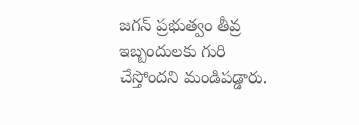జగన్ ప్రభుత్వం తీవ్ర ఇబ్బందులకు గురి చేస్తోందని మండిపడ్డారు.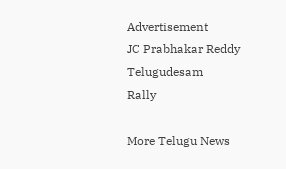Advertisement
JC Prabhakar Reddy
Telugudesam
Rally

More Telugu News